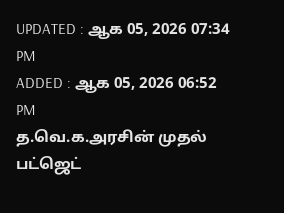UPDATED : ஆக 05, 2026 07:34 PM
ADDED : ஆக 05, 2026 06:52 PM
த.வெ.க.அரசின் முதல் பட்ஜெட்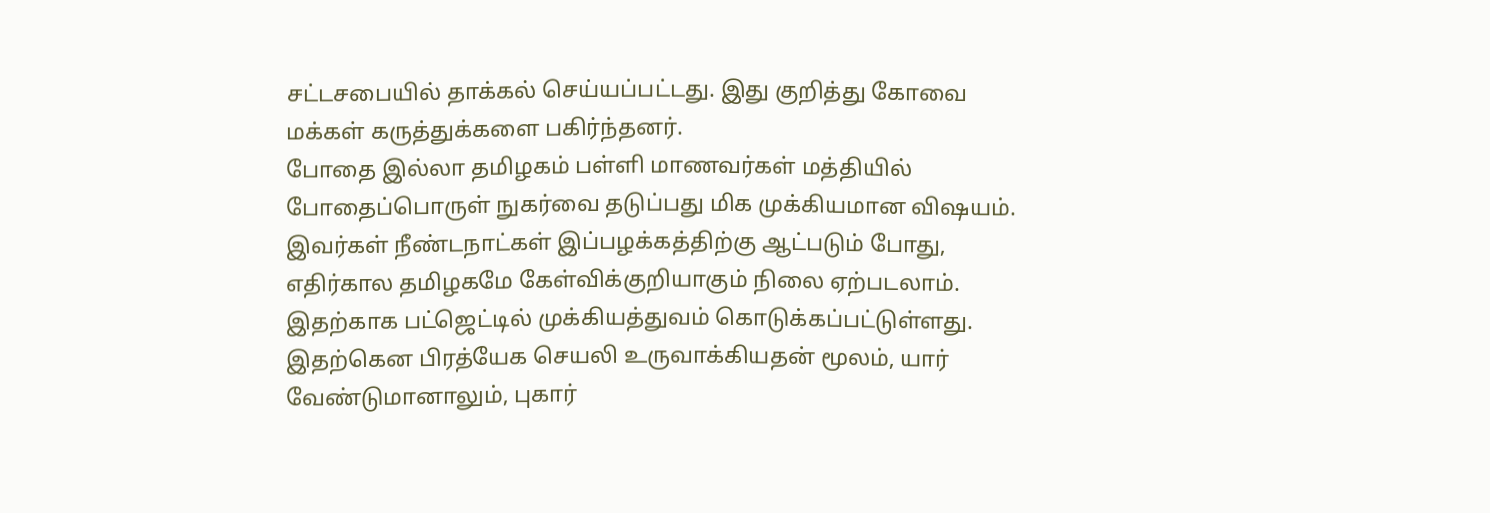சட்டசபையில் தாக்கல் செய்யப்பட்டது. இது குறித்து கோவை மக்கள் கருத்துக்களை பகிர்ந்தனர்.
போதை இல்லா தமிழகம் பள்ளி மாணவர்கள் மத்தியில் போதைப்பொருள் நுகர்வை தடுப்பது மிக முக்கியமான விஷயம். இவர்கள் நீண்டநாட்கள் இப்பழக்கத்திற்கு ஆட்படும் போது, எதிர்கால தமிழகமே கேள்விக்குறியாகும் நிலை ஏற்படலாம். இதற்காக பட்ஜெட்டில் முக்கியத்துவம் கொடுக்கப்பட்டுள்ளது. இதற்கென பிரத்யேக செயலி உருவாக்கியதன் மூலம், யார் வேண்டுமானாலும், புகார்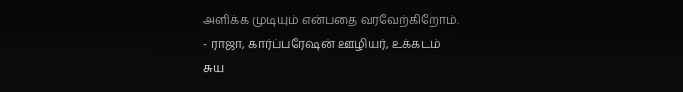அளிக்க முடியும் என்பதை வரவேற்கிறோம்.
- ராஜா, கார்ப்பரேஷன் ஊழியர், உக்கடம்
சுய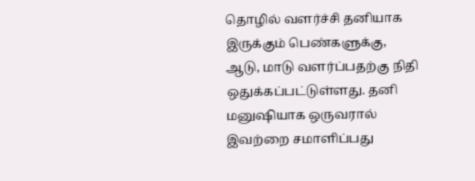தொழில் வளர்ச்சி தனியாக இருக்கும் பெண்களுக்கு, ஆடு, மாடு வளர்ப்பதற்கு நிதி ஒதுக்கப்பட்டுள்ளது. தனி மனுஷியாக ஒருவரால் இவற்றை சமாளிப்பது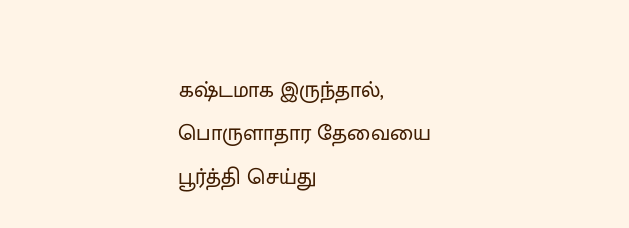கஷ்டமாக இருந்தால், பொருளாதார தேவையை பூர்த்தி செய்து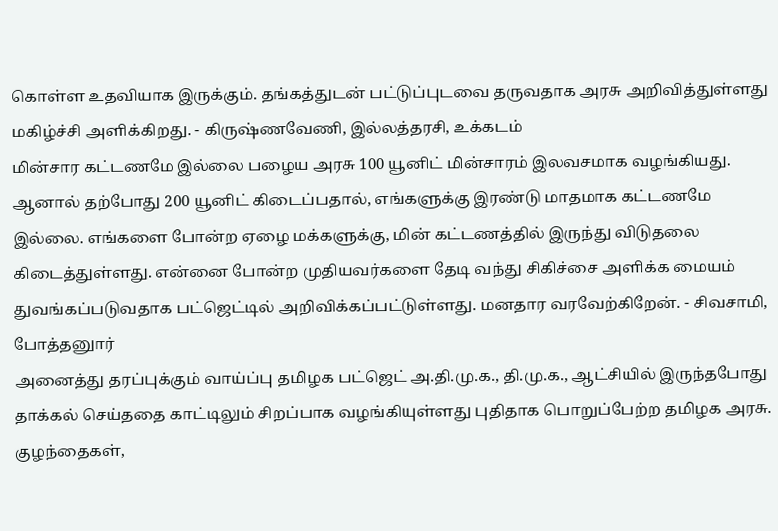கொள்ள உதவியாக இருக்கும். தங்கத்துடன் பட்டுப்புடவை தருவதாக அரசு அறிவித்துள்ளது மகிழ்ச்சி அளிக்கிறது. - கிருஷ்ணவேணி, இல்லத்தரசி, உக்கடம்
மின்சார கட்டணமே இல்லை பழைய அரசு 100 யூனிட் மின்சாரம் இலவசமாக வழங்கியது. ஆனால் தற்போது 200 யூனிட் கிடைப்பதால், எங்களுக்கு இரண்டு மாதமாக கட்டணமே இல்லை. எங்களை போன்ற ஏழை மக்களுக்கு, மின் கட்டணத்தில் இருந்து விடுதலை கிடைத்துள்ளது. என்னை போன்ற முதியவர்களை தேடி வந்து சிகிச்சை அளிக்க மையம் துவங்கப்படுவதாக பட்ஜெட்டில் அறிவிக்கப்பட்டுள்ளது. மனதார வரவேற்கிறேன். - சிவசாமி, போத்தனுார்
அனைத்து தரப்புக்கும் வாய்ப்பு தமிழக பட்ஜெட் அ.தி.மு.க., தி.மு.க., ஆட்சியில் இருந்தபோது தாக்கல் செய்ததை காட்டிலும் சிறப்பாக வழங்கியுள்ளது புதிதாக பொறுப்பேற்ற தமிழக அரசு. குழந்தைகள்,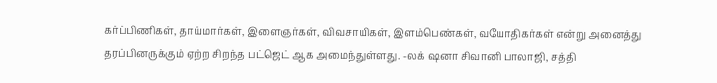கர்ப்பிணிகள், தாய்மார்கள், இளைஞர்கள், விவசாயிகள், இளம்பெண்கள், வயோதிகர்கள் என்று அனைத்து தரப்பினருக்கும் ஏற்ற சிறந்த பட்ஜெட் ஆக அமைந்துள்ளது. -லக் ஷனா சிவானி பாலாஜி, சத்தி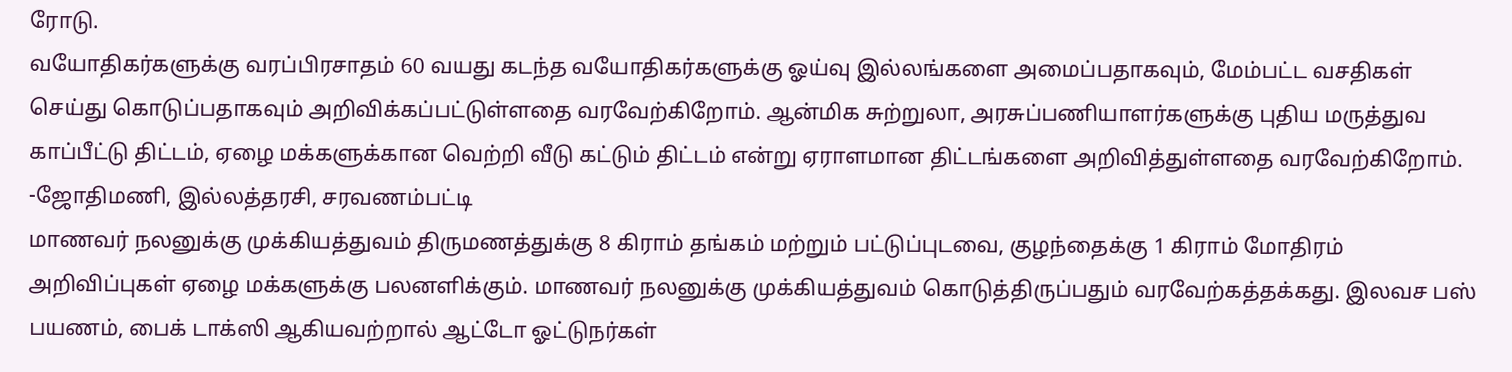ரோடு.
வயோதிகர்களுக்கு வரப்பிரசாதம் 60 வயது கடந்த வயோதிகர்களுக்கு ஓய்வு இல்லங்களை அமைப்பதாகவும், மேம்பட்ட வசதிகள் செய்து கொடுப்பதாகவும் அறிவிக்கப்பட்டுள்ளதை வரவேற்கிறோம். ஆன்மிக சுற்றுலா, அரசுப்பணியாளர்களுக்கு புதிய மருத்துவ காப்பீட்டு திட்டம், ஏழை மக்களுக்கான வெற்றி வீடு கட்டும் திட்டம் என்று ஏராளமான திட்டங்களை அறிவித்துள்ளதை வரவேற்கிறோம். -ஜோதிமணி, இல்லத்தரசி, சரவணம்பட்டி
மாணவர் நலனுக்கு முக்கியத்துவம் திருமணத்துக்கு 8 கிராம் தங்கம் மற்றும் பட்டுப்புடவை, குழந்தைக்கு 1 கிராம் மோதிரம் அறிவிப்புகள் ஏழை மக்களுக்கு பலனளிக்கும். மாணவர் நலனுக்கு முக்கியத்துவம் கொடுத்திருப்பதும் வரவேற்கத்தக்கது. இலவச பஸ் பயணம், பைக் டாக்ஸி ஆகியவற்றால் ஆட்டோ ஓட்டுநர்கள்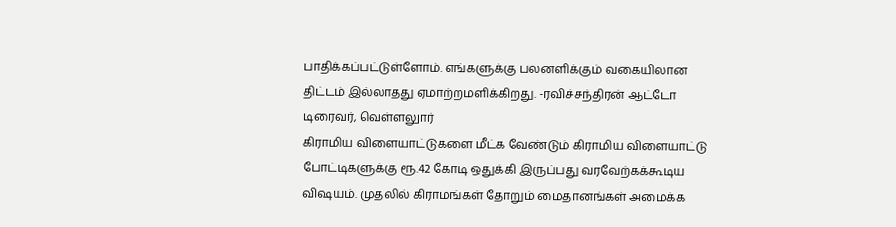பாதிக்கப்பட்டுள்ளோம். எங்களுக்கு பலனளிக்கும் வகையிலான திட்டம் இல்லாதது ஏமாற்றமளிக்கிறது. -ரவிச்சந்திரன் ஆட்டோ டிரைவர், வெள்ளலுார்
கிராமிய விளையாட்டுகளை மீட்க வேண்டும் கிராமிய விளையாட்டு போட்டிகளுக்கு ரூ.42 கோடி ஒதுக்கி இருப்பது வரவேற்கக்கூடிய விஷயம். முதலில் கிராமங்கள் தோறும் மைதானங்கள் அமைக்க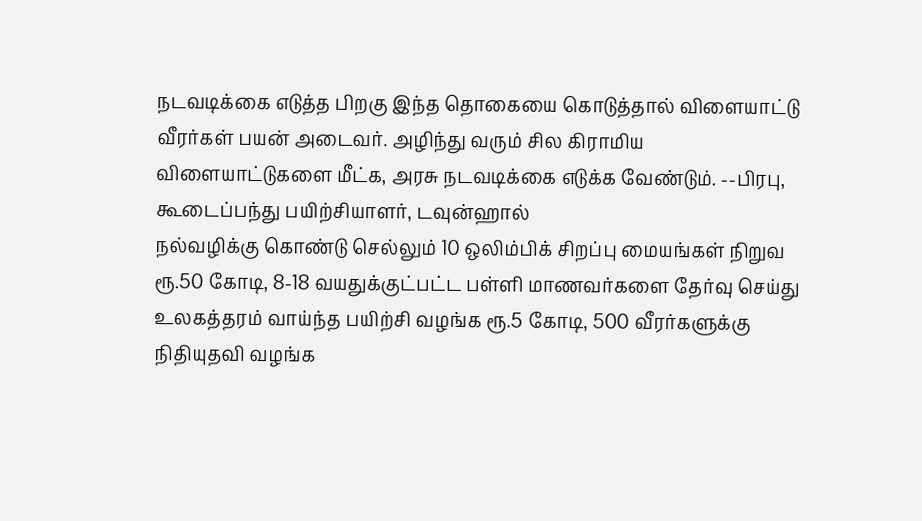நடவடிக்கை எடுத்த பிறகு இந்த தொகையை கொடுத்தால் விளையாட்டு வீரர்கள் பயன் அடைவர். அழிந்து வரும் சில கிராமிய விளையாட்டுகளை மீட்க, அரசு நடவடிக்கை எடுக்க வேண்டும். --பிரபு, கூடைப்பந்து பயிற்சியாளர், டவுன்ஹால்
நல்வழிக்கு கொண்டு செல்லும் 10 ஒலிம்பிக் சிறப்பு மையங்கள் நிறுவ ரூ.50 கோடி, 8-18 வயதுக்குட்பட்ட பள்ளி மாணவர்களை தேர்வு செய்து உலகத்தரம் வாய்ந்த பயிற்சி வழங்க ரூ.5 கோடி, 500 வீரர்களுக்கு நிதியுதவி வழங்க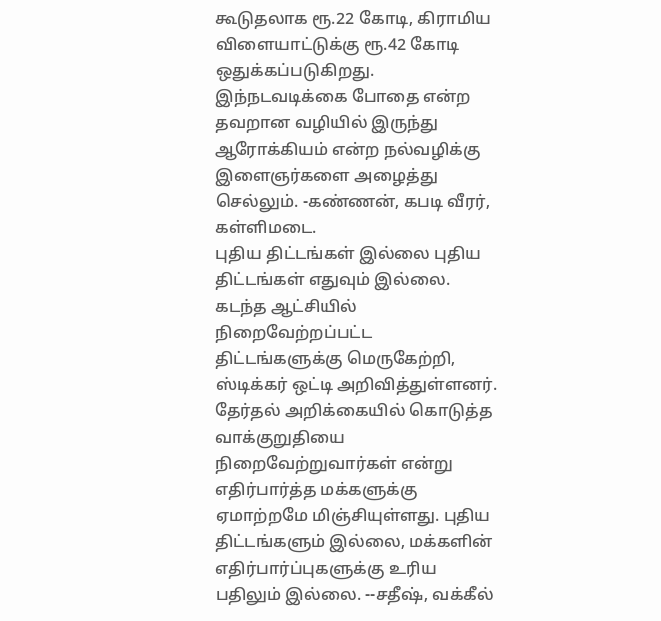கூடுதலாக ரூ.22 கோடி, கிராமிய விளையாட்டுக்கு ரூ.42 கோடி ஒதுக்கப்படுகிறது. இந்நடவடிக்கை போதை என்ற தவறான வழியில் இருந்து ஆரோக்கியம் என்ற நல்வழிக்கு இளைஞர்களை அழைத்து செல்லும். -கண்ணன், கபடி வீரர், கள்ளிமடை.
புதிய திட்டங்கள் இல்லை புதிய திட்டங்கள் எதுவும் இல்லை. கடந்த ஆட்சியில் நிறைவேற்றப்பட்ட திட்டங்களுக்கு மெருகேற்றி, ஸ்டிக்கர் ஒட்டி அறிவித்துள்ளனர். தேர்தல் அறிக்கையில் கொடுத்த வாக்குறுதியை நிறைவேற்றுவார்கள் என்று எதிர்பார்த்த மக்களுக்கு ஏமாற்றமே மிஞ்சியுள்ளது. புதிய திட்டங்களும் இல்லை, மக்களின் எதிர்பார்ப்புகளுக்கு உரிய பதிலும் இல்லை. --சதீஷ், வக்கீல்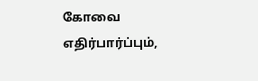கோவை
எதிர்பார்ப்பும்,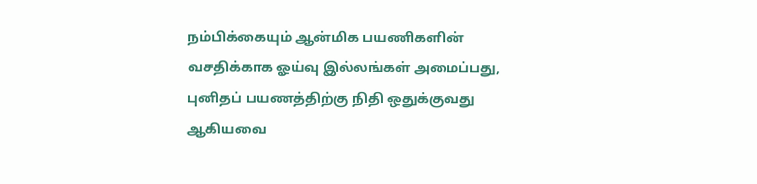நம்பிக்கையும் ஆன்மிக பயணிகளின் வசதிக்காக ஓய்வு இல்லங்கள் அமைப்பது, புனிதப் பயணத்திற்கு நிதி ஒதுக்குவது ஆகியவை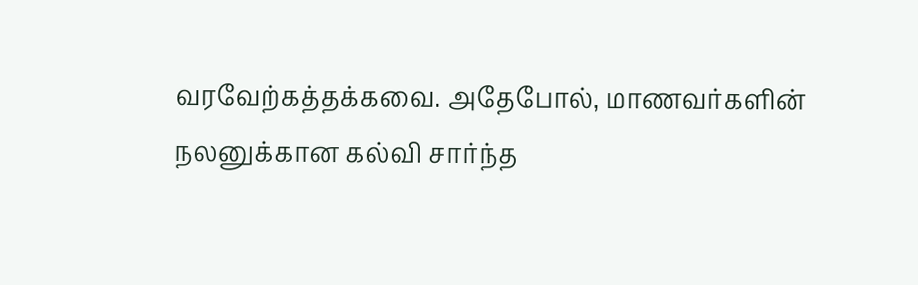வரவேற்கத்தக்கவை. அதேபோல், மாணவர்களின் நலனுக்கான கல்வி சார்ந்த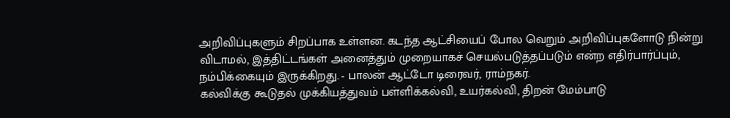அறிவிப்புகளும் சிறப்பாக உள்ளன. கடந்த ஆட்சியைப் போல வெறும் அறிவிப்புகளோடு நின்று விடாமல், இத்திட்டங்கள் அனைத்தும் முறையாகச் செயல்படுத்தப்படும் என்ற எதிர்பார்ப்பும், நம்பிக்கையும் இருக்கிறது. - பாலன் ஆட்டோ டிரைவர், ராம்நகர்.
கல்விக்கு கூடுதல் முக்கியத்துவம் பள்ளிக்கல்வி, உயர்கல்வி, திறன் மேம்பாடு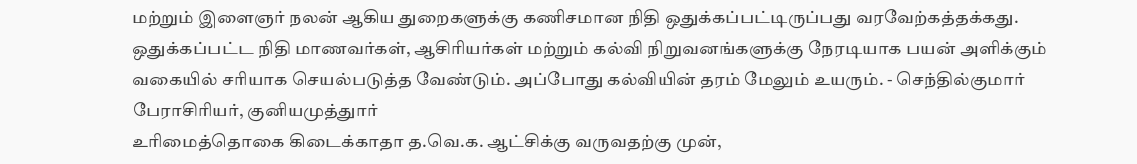மற்றும் இளைஞர் நலன் ஆகிய துறைகளுக்கு கணிசமான நிதி ஒதுக்கப்பட்டிருப்பது வரவேற்கத்தக்கது. ஒதுக்கப்பட்ட நிதி மாணவர்கள், ஆசிரியர்கள் மற்றும் கல்வி நிறுவனங்களுக்கு நேரடியாக பயன் அளிக்கும் வகையில் சரியாக செயல்படுத்த வேண்டும். அப்போது கல்வியின் தரம் மேலும் உயரும். - செந்தில்குமார் பேராசிரியர், குனியமுத்துார்
உரிமைத்தொகை கிடைக்காதா த.வெ.க. ஆட்சிக்கு வருவதற்கு முன்,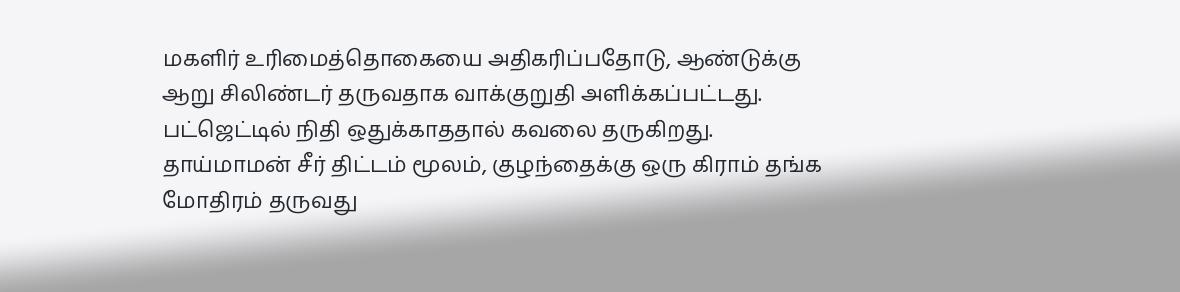மகளிர் உரிமைத்தொகையை அதிகரிப்பதோடு, ஆண்டுக்கு ஆறு சிலிண்டர் தருவதாக வாக்குறுதி அளிக்கப்பட்டது. பட்ஜெட்டில் நிதி ஒதுக்காததால் கவலை தருகிறது. தாய்மாமன் சீர் திட்டம் மூலம், குழந்தைக்கு ஒரு கிராம் தங்க மோதிரம் தருவது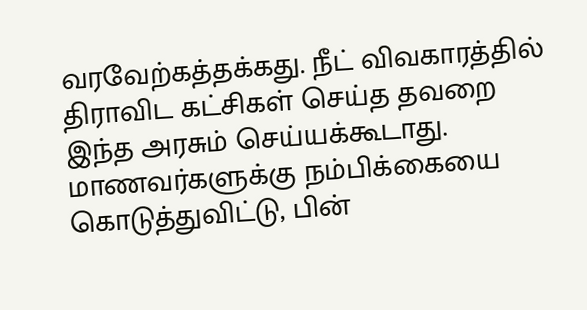வரவேற்கத்தக்கது. நீட் விவகாரத்தில் திராவிட கட்சிகள் செய்த தவறை இந்த அரசும் செய்யக்கூடாது. மாணவர்களுக்கு நம்பிக்கையை கொடுத்துவிட்டு, பின்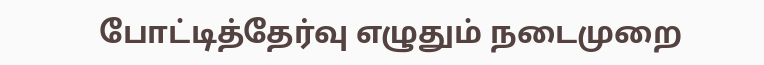போட்டித்தேர்வு எழுதும் நடைமுறை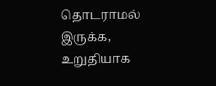தொடராமல் இருக்க, உறுதியாக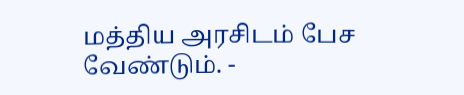மத்திய அரசிடம் பேச வேண்டும். -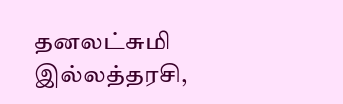தனலட்சுமி இல்லத்தரசி,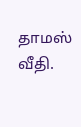தாமஸ் வீதி.